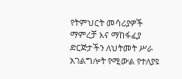የትምህርት መሳሪያዎች ማምረቻ እና ማከፋፈያ ድርጅታችን ለህትመት ሥራ አገልግሎት የሚውል የተለያዩ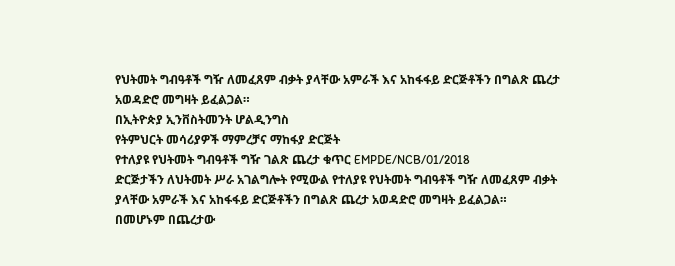የህትመት ግብዓቶች ግዥ ለመፈጸም ብቃት ያላቸው አምራች እና አከፋፋይ ድርጅቶችን በግልጽ ጨረታ አወዳድሮ መግዛት ይፈልጋል።
በኢትዮጵያ ኢንቨስትመንት ሆልዲንግስ
የትምህርት መሳሪያዎች ማምረቻና ማከፋያ ድርጅት
የተለያዩ የህትመት ግብዓቶች ግዥ ገልጽ ጨረታ ቁጥር EMPDE/NCB/01/2018
ድርጅታችን ለህትመት ሥራ አገልግሎት የሚውል የተለያዩ የህትመት ግብዓቶች ግዥ ለመፈጸም ብቃት ያላቸው አምራች እና አከፋፋይ ድርጅቶችን በግልጽ ጨረታ አወዳድሮ መግዛት ይፈልጋል።
በመሆኑም በጨረታው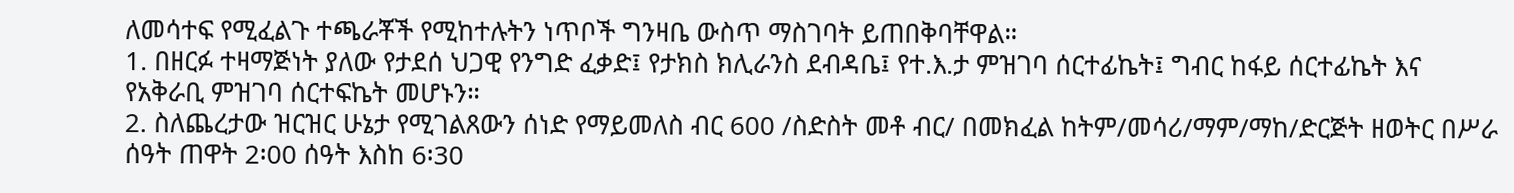ለመሳተፍ የሚፈልጉ ተጫራቾች የሚከተሉትን ነጥቦች ግንዛቤ ውስጥ ማስገባት ይጠበቅባቸዋል።
1. በዘርፉ ተዛማጅነት ያለው የታደሰ ህጋዊ የንግድ ፈቃድ፤ የታክስ ክሊራንስ ደብዳቤ፤ የተ.እ.ታ ምዝገባ ሰርተፊኬት፤ ግብር ከፋይ ሰርተፊኬት እና የአቅራቢ ምዝገባ ሰርተፍኬት መሆኑን።
2. ስለጨረታው ዝርዝር ሁኔታ የሚገልጸውን ሰነድ የማይመለስ ብር 600 /ስድስት መቶ ብር/ በመክፈል ከትም/መሳሪ/ማም/ማከ/ድርጅት ዘወትር በሥራ ሰዓት ጠዋት 2፡00 ሰዓት እስከ 6፡30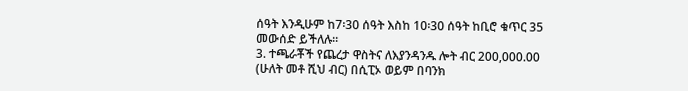ሰዓት እንዲሁም ከ7፡30 ሰዓት እስከ 10፡30 ሰዓት ከቢሮ ቁጥር 35 መውሰድ ይችለሉ።
3. ተጫራቾች የጨረታ ዋስትና ለእያንዳንዱ ሎት ብር 200,000.00 (ሁለት መቶ ሺህ ብር) በሲፒኦ ወይም በባንክ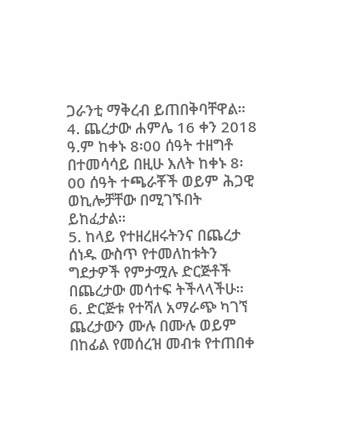ጋራንቲ ማቅረብ ይጠበቅባቸዋል።
4. ጨረታው ሐምሌ 16 ቀን 2018 ዓ.ም ከቀኑ 8፡00 ሰዓት ተዘግቶ በተመሳሳይ በዚሁ እለት ከቀኑ 8፡00 ሰዓት ተጫራቾች ወይም ሕጋዊ ወኪሎቻቸው በሚገኙበት ይከፈታል።
5. ከላይ የተዘረዘሩትንና በጨረታ ሰነዱ ውስጥ የተመለከቱትን ግደታዎች የምታሟሉ ድርጅቶች በጨረታው መሳተፍ ትችላላችሁ።
6. ድርጅቱ የተሻለ አማራጭ ካገኘ ጨረታውን ሙሉ በሙሉ ወይም በከፊል የመሰረዝ መብቱ የተጠበቀ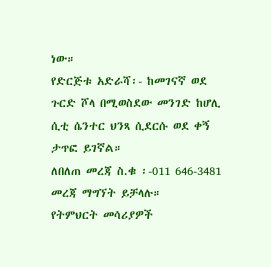ነው።
የድርጅቱ አድራሻ፡- ከመገናኛ ወደ ጉርድ ሾላ በሚወስደው መንገድ ከሆሊ ሲቲ ሴንተር ህንጻ ሲደርሱ ወደ ቀኝ ታጥፎ ይገኛል።
ለበለጠ መረጃ ስ.ቁ ፡-011 646-3481 መረጃ ማግኘት ይቻላሉ።
የትምህርት መሳሪያዎች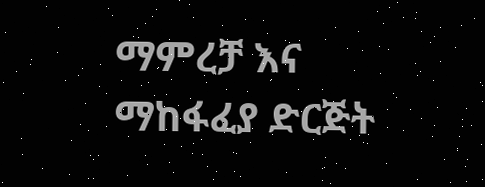ማምረቻ እና ማከፋፈያ ድርጅት